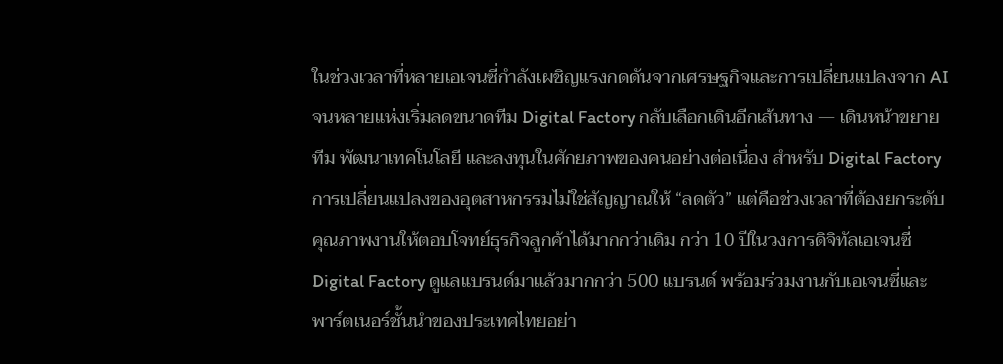ในช่วงเวลาที่หลายเอเจนซี่กำลังเผชิญแรงกดดันจากเศรษฐกิจและการเปลี่ยนแปลงจาก AI จนหลายแห่งเริ่มลดขนาดทีม Digital Factory กลับเลือกเดินอีกเส้นทาง — เดินหน้าขยายทีม พัฒนาเทคโนโลยี และลงทุนในศักยภาพของคนอย่างต่อเนื่อง สำหรับ Digital Factory การเปลี่ยนแปลงของอุตสาหกรรมไม่ใช่สัญญาณให้ “ลดตัว” แต่คือช่วงเวลาที่ต้องยกระดับคุณภาพงานให้ตอบโจทย์ธุรกิจลูกค้าได้มากกว่าเดิม กว่า 10 ปีในวงการดิจิทัลเอเจนซี่ Digital Factory ดูแลแบรนด์มาแล้วมากกว่า 500 แบรนด์ พร้อมร่วมงานกับเอเจนซี่และพาร์ตเนอร์ชั้นนำของประเทศไทยอย่า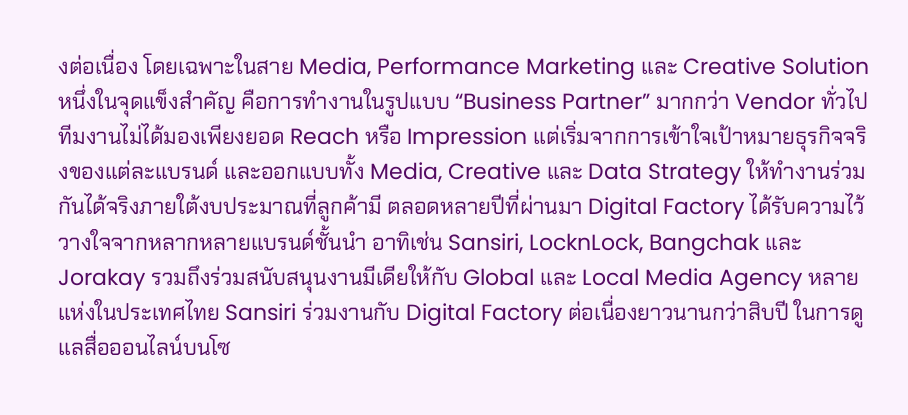งต่อเนื่อง โดยเฉพาะในสาย Media, Performance Marketing และ Creative Solution หนึ่งในจุดแข็งสำคัญ คือการทำงานในรูปแบบ “Business Partner” มากกว่า Vendor ทั่วไป ทีมงานไม่ได้มองเพียงยอด Reach หรือ Impression แต่เริ่มจากการเข้าใจเป้าหมายธุรกิจจริงของแต่ละแบรนด์ และออกแบบทั้ง Media, Creative และ Data Strategy ให้ทำงานร่วมกันได้จริงภายใต้งบประมาณที่ลูกค้ามี ตลอดหลายปีที่ผ่านมา Digital Factory ได้รับความไว้วางใจจากหลากหลายแบรนด์ชั้นนำ อาทิเช่น Sansiri, LocknLock, Bangchak และ Jorakay รวมถึงร่วมสนับสนุนงานมีเดียให้กับ Global และ Local Media Agency หลายแห่งในประเทศไทย Sansiri ร่วมงานกับ Digital Factory ต่อเนื่องยาวนานกว่าสิบปี ในการดูแลสื่อออนไลน์บนโซ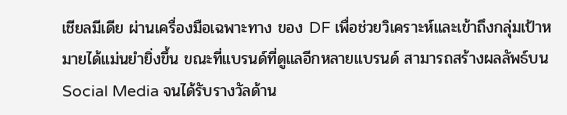เชียลมีเดีย ผ่านเครื่องมือเฉพาะทาง ของ DF เพื่อช่วยวิเคราะห์และเข้าถึงกลุ่มเป้าหมายได้แม่นยำยิ่งขึ้น ขณะที่แบรนด์ที่ดูแลอีกหลายแบรนด์ สามารถสร้างผลลัพธ์บน Social Media จนได้รับรางวัลด้าน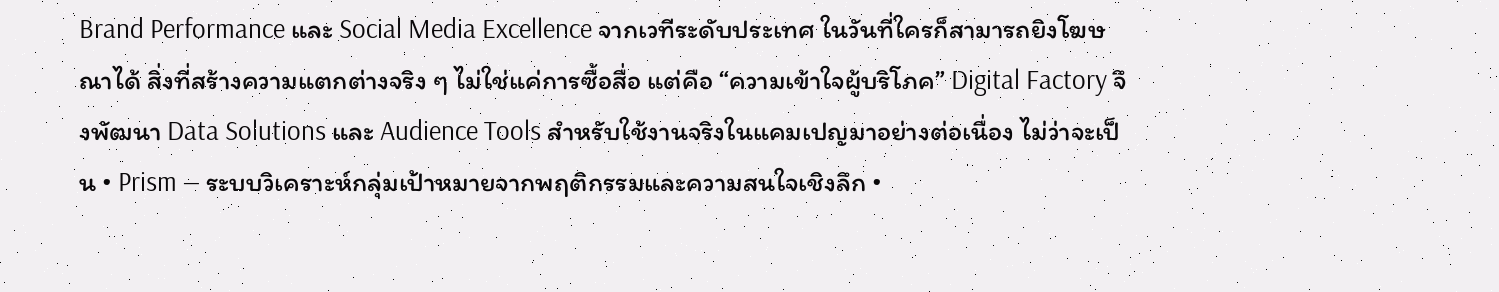Brand Performance และ Social Media Excellence จากเวทีระดับประเทศ ในวันที่ใครก็สามารถยิงโฆษณาได้ สิ่งที่สร้างความแตกต่างจริง ๆ ไม่ใช่แค่การซื้อสื่อ แต่คือ “ความเข้าใจผู้บริโภค” Digital Factory จึงพัฒนา Data Solutions และ Audience Tools สำหรับใช้งานจริงในแคมเปญมาอย่างต่อเนื่อง ไม่ว่าจะเป็น • Prism — ระบบวิเคราะห์กลุ่มเป้าหมายจากพฤติกรรมและความสนใจเชิงลึก •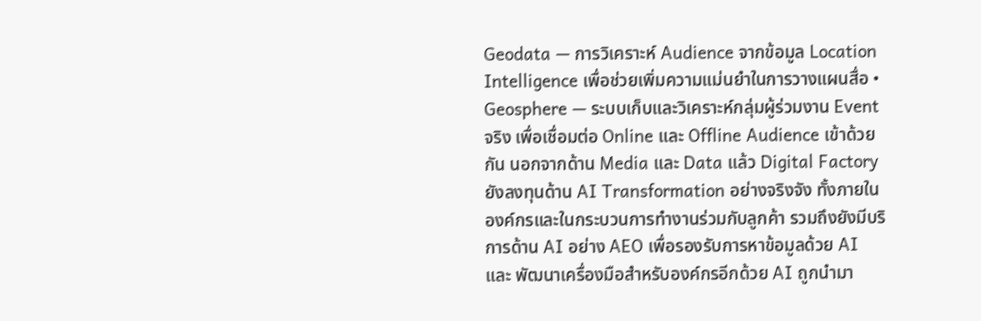Geodata — การวิเคราะห์ Audience จากข้อมูล Location Intelligence เพื่อช่วยเพิ่มความแม่นยำในการวางแผนสื่อ • Geosphere — ระบบเก็บและวิเคราะห์กลุ่มผู้ร่วมงาน Event จริง เพื่อเชื่อมต่อ Online และ Offline Audience เข้าด้วยกัน นอกจากด้าน Media และ Data แล้ว Digital Factory ยังลงทุนด้าน AI Transformation อย่างจริงจัง ทั้งภายในองค์กรและในกระบวนการทำงานร่วมกับลูกค้า รวมถึงยังมีบริการด้าน AI อย่าง AEO เพื่อรองรับการหาข้อมูลด้วย AI และ พัฒนาเครื่องมือสำหรับองค์กรอีกด้วย AI ถูกนำมา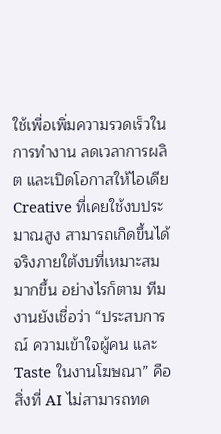ใช้เพื่อเพิ่มความรวดเร็วในการทำงาน ลดเวลาการผลิต และเปิดโอกาสให้ไอเดีย Creative ที่เคยใช้งบประมาณสูง สามารถเกิดขึ้นได้จริงภายใต้งบที่เหมาะสมมากขึ้น อย่างไรก็ตาม ทีมงานยังเชื่อว่า “ประสบการณ์ ความเข้าใจผู้คน และ Taste ในงานโฆษณา” คือสิ่งที่ AI ไม่สามารถทด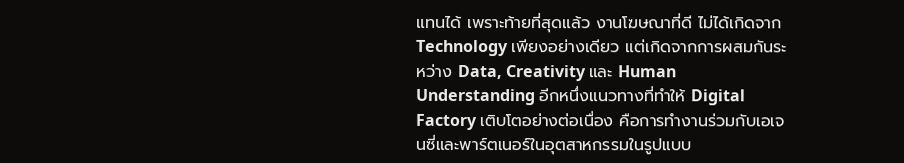แทนได้ เพราะท้ายที่สุดแล้ว งานโฆษณาที่ดี ไม่ได้เกิดจาก Technology เพียงอย่างเดียว แต่เกิดจากการผสมกันระหว่าง Data, Creativity และ Human Understanding อีกหนึ่งแนวทางที่ทำให้ Digital Factory เติบโตอย่างต่อเนื่อง คือการทำงานร่วมกับเอเจนซี่และพาร์ตเนอร์ในอุตสาหกรรมในรูปแบบ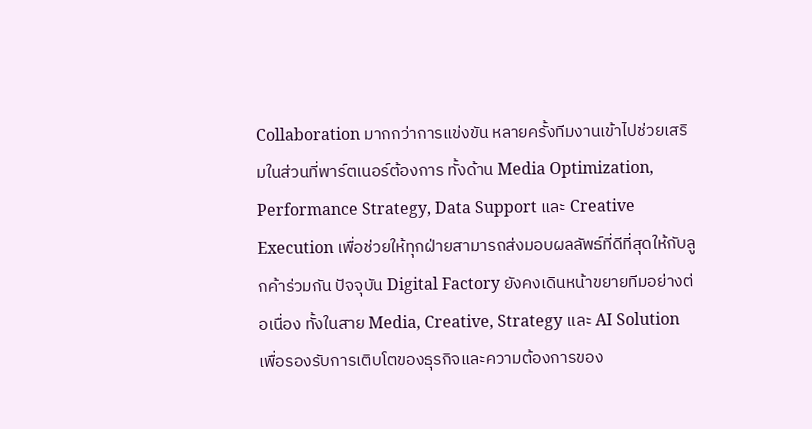Collaboration มากกว่าการแข่งขัน หลายครั้งทีมงานเข้าไปช่วยเสริมในส่วนที่พาร์ตเนอร์ต้องการ ทั้งด้าน Media Optimization, Performance Strategy, Data Support และ Creative Execution เพื่อช่วยให้ทุกฝ่ายสามารถส่งมอบผลลัพธ์ที่ดีที่สุดให้กับลูกค้าร่วมกัน ปัจจุบัน Digital Factory ยังคงเดินหน้าขยายทีมอย่างต่อเนื่อง ทั้งในสาย Media, Creative, Strategy และ AI Solution เพื่อรองรับการเติบโตของธุรกิจและความต้องการของ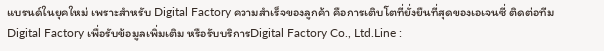แบรนด์ในยุคใหม่ เพราะสำหรับ Digital Factory ความสำเร็จของลูกค้า คือการเติบโตที่ยั่งยืนที่สุดของเอเจนซี่ ติดต่อทีม Digital Factory เพื่อรับข้อมูลเพิ่มเติม หรือรับบริการDigital Factory Co., Ltd.Line :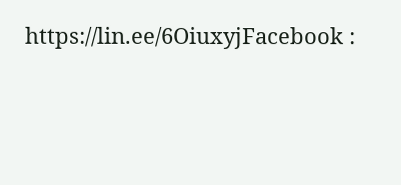https://lin.ee/6OiuxyjFacebook :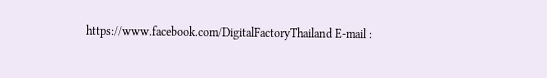https://www.facebook.com/DigitalFactoryThailand E-mail :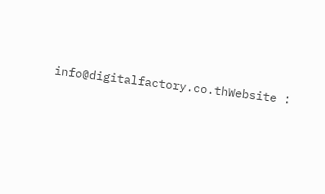info@digitalfactory.co.thWebsite :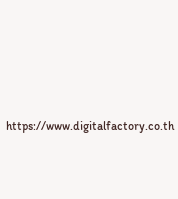https://www.digitalfactory.co.th